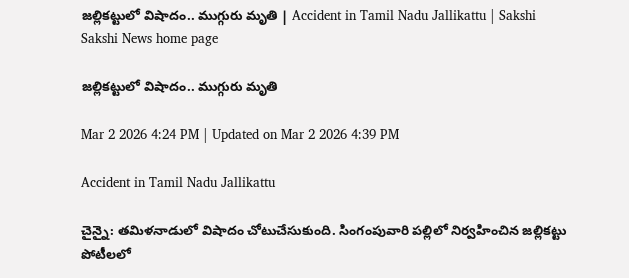జల్లికట్టులో విషాదం.. ముగ్గురు మృతి | Accident in Tamil Nadu Jallikattu | Sakshi
Sakshi News home page

జల్లికట్టులో విషాదం.. ముగ్గురు మృతి

Mar 2 2026 4:24 PM | Updated on Mar 2 2026 4:39 PM

Accident in Tamil Nadu Jallikattu

చైన్నై: తమిళనాడులో విషాదం చోటుచేసుకుంది. సింగంపువారి పల్లిలో నిర్వహించిన జల్లికట్టు పోటీలలో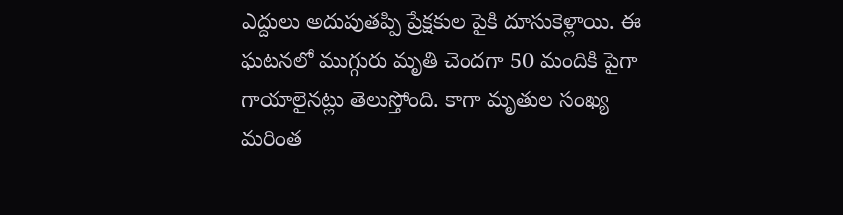ఎద్దులు అదుపుతప్పి ప్రేక్షకుల పైకి దూసుకెళ్లాయి. ఈ ఘటనలో ముగ్గురు మృతి చెందగా 50 మందికి పైగా గాయాలైనట్లు తెలుస్తోంది. కాగా మృతుల సంఖ్య మరింత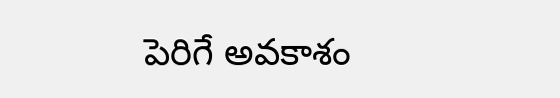పెరిగే అవకాశం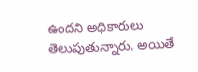ఉందని అధికారులు తెలుపుతున్నారు. అయితే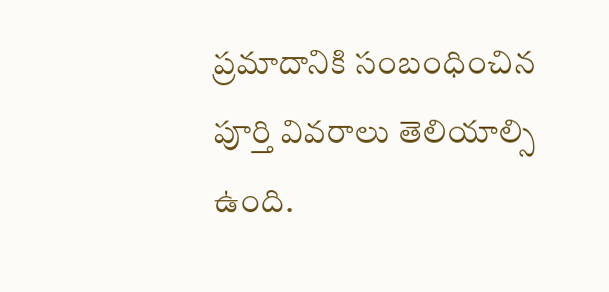ప్రమాదానికి సంబంధించిన పూర్తి వివరాలు తెలియాల్సి ఉంది.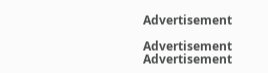Advertisement

Advertisement
Advertisement